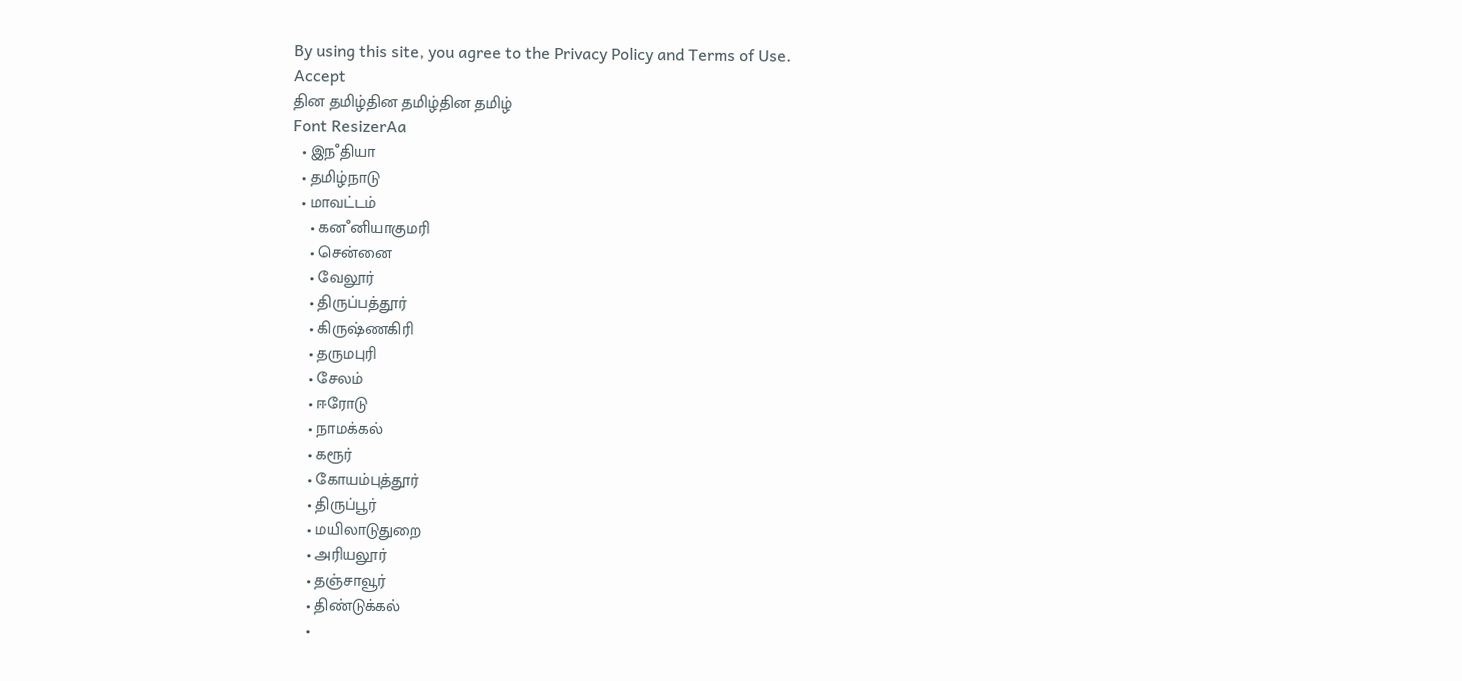By using this site, you agree to the Privacy Policy and Terms of Use.
Accept
தின தமிழ்தின தமிழ்தின தமிழ்
Font ResizerAa
  • இநஂதியா
  • தமிழ்நாடு
  • மாவட்டம்
    • கனஂனியாகுமரி
    • சென்னை
    • வேலூர்
    • திருப்பத்தூர்
    • கிருஷ்ணகிரி
    • தருமபுரி
    • சேலம்
    • ஈரோடு
    • நாமக்கல்
    • கரூர்
    • கோயம்புத்தூர்
    • திருப்பூர்
    • மயிலாடுதுறை
    • அரியலூர்
    • தஞ்சாவூர்
    • திண்டுக்கல்
    •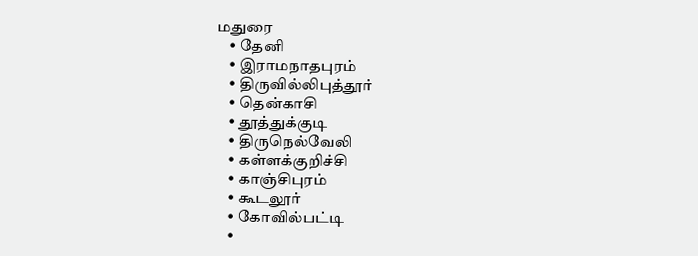மதுரை
    • தேனி
    • இராமநாதபுரம்
    • திருவில்லிபுத்தூர்
    • தென்காசி
    • தூத்துக்குடி
    • திருநெல்வேலி
    • கள்ளக்குறிச்சி
    • காஞ்சிபுரம்
    • கூடலூர்
    • கோவில்பட்டி
    •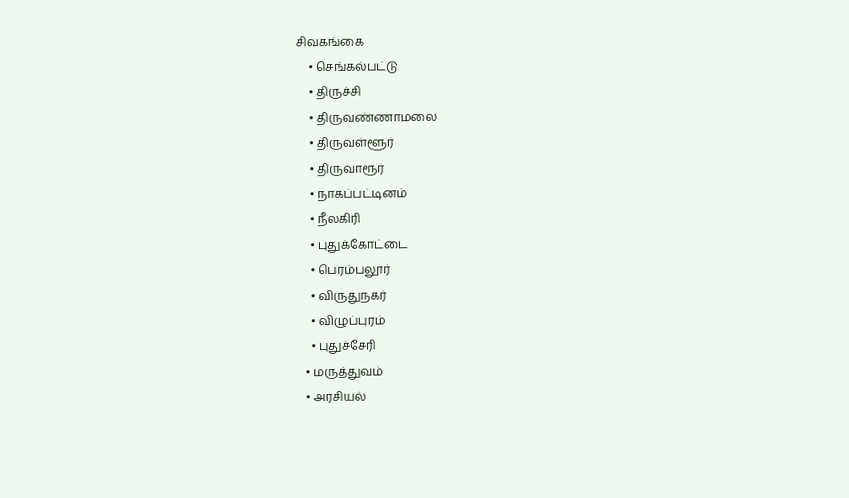சிவகங்கை
    • செங்கல்பட்டு
    • திருச்சி
    • திருவண்ணாமலை
    • திருவள்ளூர்
    • திருவாரூர்
    • நாகப்பட்டினம்
    • நீலகிரி
    • புதுக்கோட்டை
    • பெரம்பலூர்
    • விருதுநகர்
    • விழுப்புரம்
    • புதுச்சேரி
  • மருத்துவம்
  • அரசியல்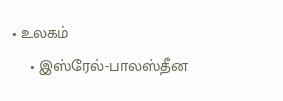• உலகம்
    • இஸ்ரேல்-பாலஸ்தீன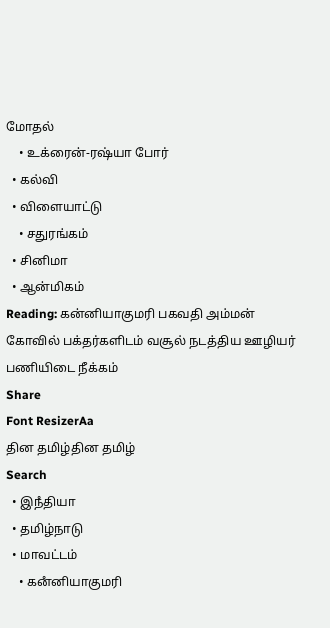மோதல்
    • உக்ரைன்-ரஷ்யா போர்
  • கல்வி
  • விளையாட்டு
    • சதுரங்கம்
  • சினிமா
  • ஆன்மிகம்
Reading: கன்னியாகுமரி பகவதி அம்மன் கோவில் பக்தர்களிடம் வசூல் நடத்திய ஊழியர் பணியிடை நீக்கம்
Share
Font ResizerAa
தின தமிழ்தின தமிழ்
Search
  • இநஂதியா
  • தமிழ்நாடு
  • மாவட்டம்
    • கனஂனியாகுமரி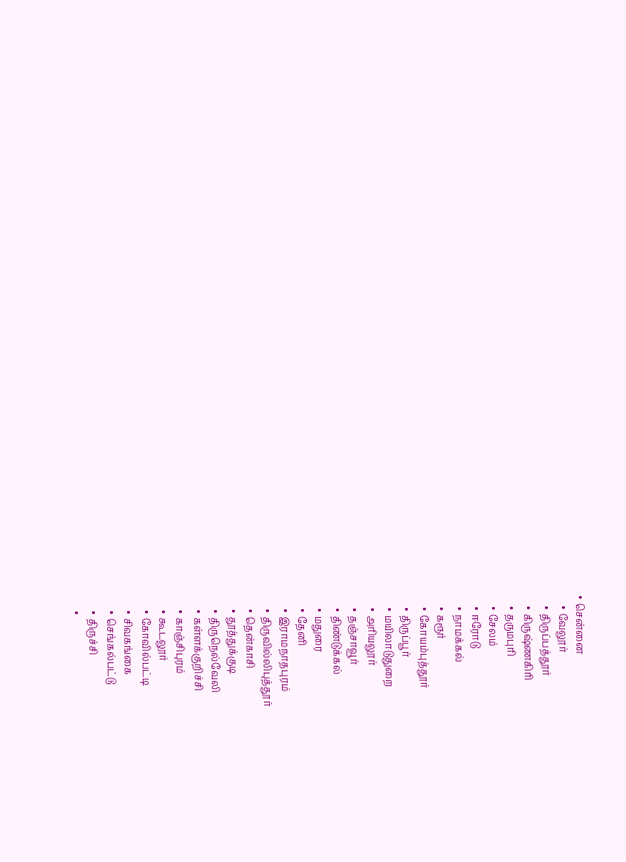• சென்னை
    • வேலூர்
    • திருப்பத்தூர்
    • கிருஷ்ணகிரி
    • தருமபுரி
    • சேலம்
    • ஈரோடு
    • நாமக்கல்
    • கரூர்
    • கோயம்புத்தூர்
    • திருப்பூர்
    • மயிலாடுதுறை
    • அரியலூர்
    • தஞ்சாவூர்
    • திண்டுக்கல்
    • மதுரை
    • தேனி
    • இராமநாதபுரம்
    • திருவில்லிபுத்தூர்
    • தென்காசி
    • தூத்துக்குடி
    • திருநெல்வேலி
    • கள்ளக்குறிச்சி
    • காஞ்சிபுரம்
    • கூடலூர்
    • கோவில்பட்டி
    • சிவகங்கை
    • செங்கல்பட்டு
    • திருச்சி
    •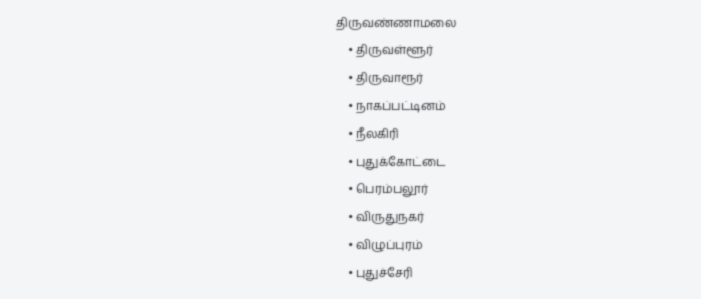திருவண்ணாமலை
    • திருவள்ளூர்
    • திருவாரூர்
    • நாகப்பட்டினம்
    • நீலகிரி
    • புதுக்கோட்டை
    • பெரம்பலூர்
    • விருதுநகர்
    • விழுப்புரம்
    • புதுச்சேரி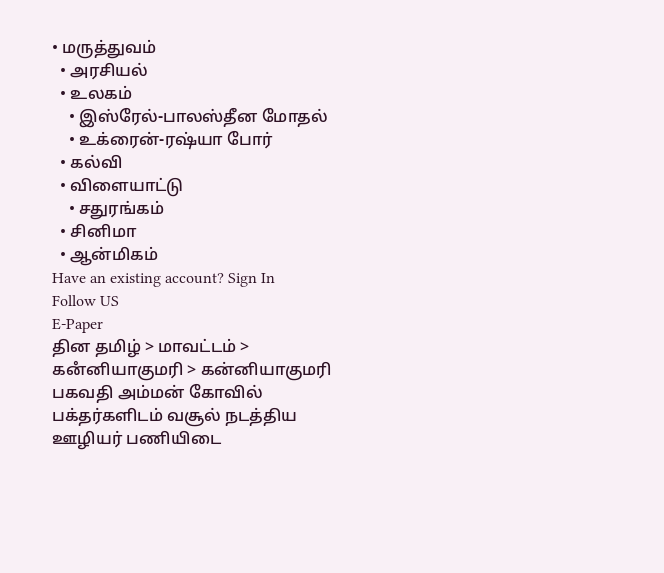• மருத்துவம்
  • அரசியல்
  • உலகம்
    • இஸ்ரேல்-பாலஸ்தீன மோதல்
    • உக்ரைன்-ரஷ்யா போர்
  • கல்வி
  • விளையாட்டு
    • சதுரங்கம்
  • சினிமா
  • ஆன்மிகம்
Have an existing account? Sign In
Follow US
E-Paper
தின தமிழ் > மாவட்டம் > கனஂனியாகுமரி > கன்னியாகுமரி பகவதி அம்மன் கோவில் பக்தர்களிடம் வசூல் நடத்திய ஊழியர் பணியிடை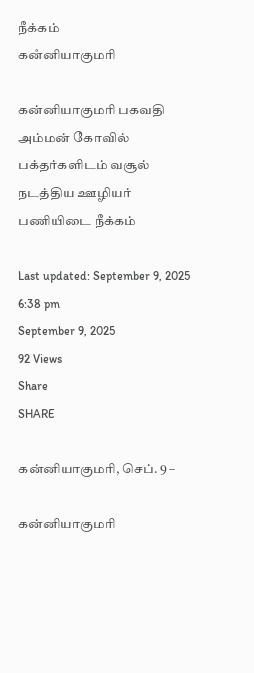நீக்கம்
கனஂனியாகுமரி

கன்னியாகுமரி பகவதி அம்மன் கோவில் பக்தர்களிடம் வசூல் நடத்திய ஊழியர் பணியிடை நீக்கம்

Last updated: September 9, 2025 6:38 pm
September 9, 2025
92 Views
Share
SHARE

கன்னியாகுமரி, செப். 9 –

கன்னியாகுமரி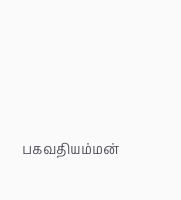பகவதியம்மன்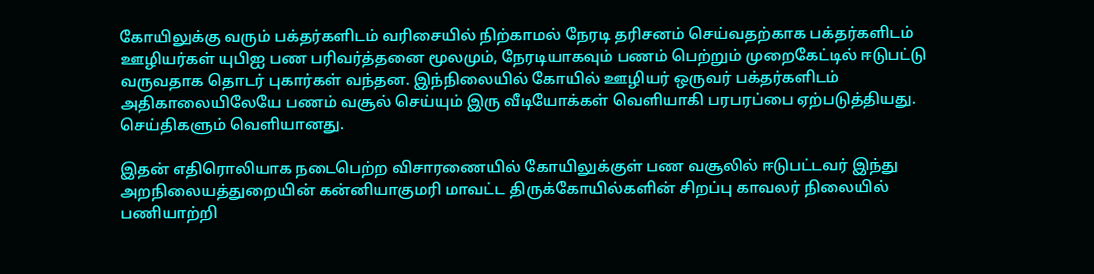கோயிலுக்கு வரும் பக்தர்களிடம் வரிசையில் நிற்காமல் நேரடி தரிசனம் செய்வதற்காக பக்தர்களிடம் ஊழியர்கள் யுபிஐ பண பரிவர்த்தனை மூலமும், நேரடியாகவும் பணம் பெற்றும் முறைகேட்டில் ஈடுபட்டு வருவதாக தொடர் புகார்கள் வந்தன. இந்நிலையில் கோயில் ஊழியர் ஒருவர் பக்தர்களிடம் அதிகாலையிலேயே பணம் வசூல் செய்யும் இரு வீடியோக்கள் வெளியாகி பரபரப்பை ஏற்படுத்தியது. செய்திகளும் வெளியானது.

இதன் எதிரொலியாக நடைபெற்ற விசாரணையில் கோயிலுக்குள் பண வசூலில் ஈடுபட்டவர் இந்து அறநிலையத்துறையின் கன்னியாகுமரி மாவட்ட திருக்கோயில்களின் சிறப்பு காவலர் நிலையில் பணியாற்றி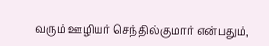வரும் ஊழியர் செந்தில்குமார் என்பதும்,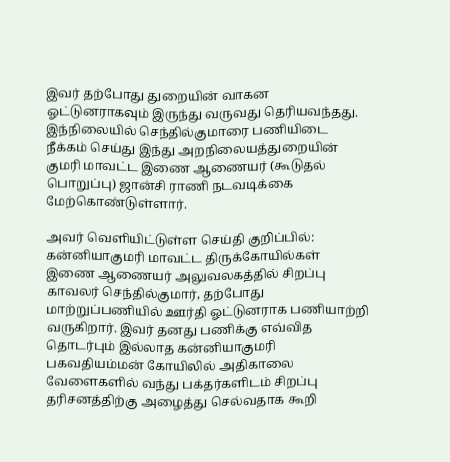இவர் தற்போது துறையின் வாகன ஓட்டுனராகவும் இருந்து வருவது தெரியவந்தது. இந்நிலையில் செந்தில்குமாரை பணியிடை நீக்கம் செய்து இந்து அறநிலையத்துறையின் குமரி மாவட்ட இணை ஆணையர் (கூடுதல் பொறுப்பு) ஜான்சி ராணி நடவடிக்கை மேற்கொண்டுள்ளார்.

அவர் வெளியிட்டுள்ள செய்தி குறிப்பில்: கன்னியாகுமரி மாவட்ட திருக்கோயில்கள் இணை ஆணையர் அலுவலகத்தில் சிறப்பு காவலர் செந்தில்குமார், தற்போது மாற்றுப்பணியில் ஊர்தி ஓட்டுனராக பணியாற்றி வருகிறார். இவர் தனது பணிக்கு எவ்வித தொடர்பும் இல்லாத கன்னியாகுமரி பகவதியம்மன் கோயிலில் அதிகாலை வேளைகளில் வந்து பக்தர்களிடம் சிறப்பு தரிசனத்திற்கு அழைத்து செல்வதாக கூறி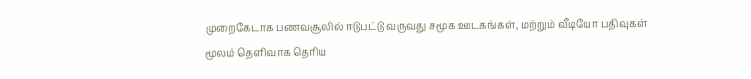முறைகேடாக பணவசூலில் ஈடுபட்டு வருவது சமூக ஊடகங்கள், மற்றும் வீடியோ பதிவுகள் மூலம் தெளிவாக தெரிய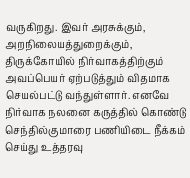வருகிறது. இவர் அரசுக்கும், அறநிலையத்துறைக்கும், திருக்கோயில் நிர்வாகத்திற்கும் அவப்பெயர் ஏற்படுத்தும் விதமாக செயல்பட்டு வந்துள்ளார். எனவே நிர்வாக நலனை கருத்தில் கொண்டு செந்தில்குமாரை பணியிடை நீக்கம் செய்து உத்தரவு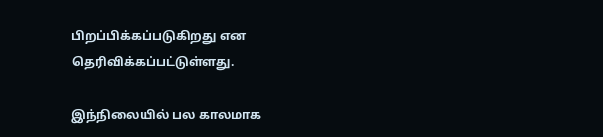பிறப்பிக்கப்படுகிறது என தெரிவிக்கப்பட்டுள்ளது.

இந்நிலையில் பல காலமாக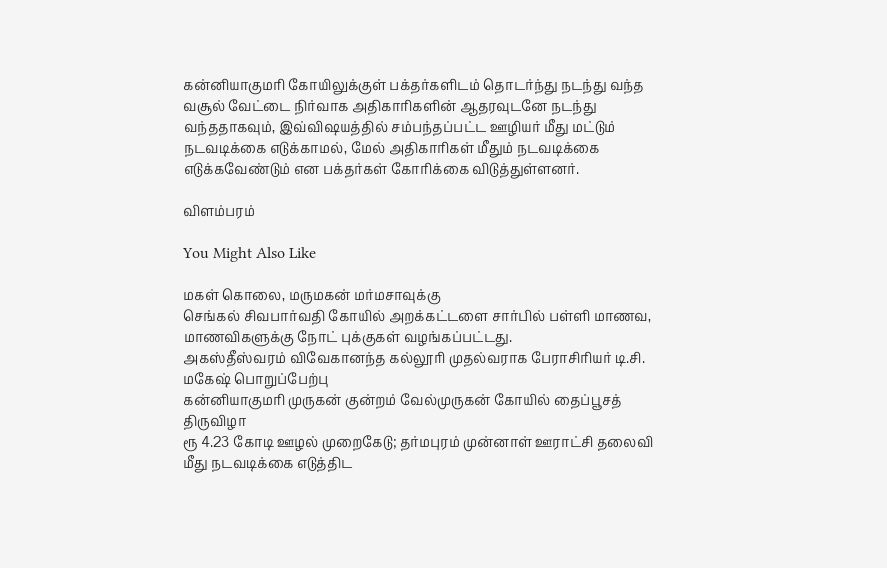கன்னியாகுமரி கோயிலுக்குள் பக்தர்களிடம் தொடர்ந்து நடந்து வந்த வசூல் வேட்டை நிர்வாக அதிகாரிகளின் ஆதரவுடனே நடந்து வந்ததாகவும், இவ்விஷயத்தில் சம்பந்தப்பட்ட ஊழியர் மீது மட்டும் நடவடிக்கை எடுக்காமல், மேல் அதிகாரிகள் மீதும் நடவடிக்கை எடுக்கவேண்டும் என பக்தர்கள் கோரிக்கை விடுத்துள்ளனர்.

விளம்பரம்

You Might Also Like

மகள் கொலை, மருமகன் மர்மசாவுக்கு
செங்கல் சிவபார்வதி கோயில் அறக்கட்டளை சார்பில் பள்ளி மாணவ, மாணவிகளுக்கு நோட் புக்குகள் வழங்கப்பட்டது.
அகஸ்தீஸ்வரம் விவேகானந்த கல்லூரி முதல்வராக பேராசிரியர் டி.சி. மகேஷ் பொறுப்பேற்பு
கன்னியாகுமரி முருகன் குன்றம் வேல்முருகன் கோயில் தைப்பூசத் திருவிழா
ரூ 4.23 கோடி ஊழல் முறைகேடு; தர்மபுரம் முன்னாள் ஊராட்சி தலைவி மீது நடவடிக்கை எடுத்திட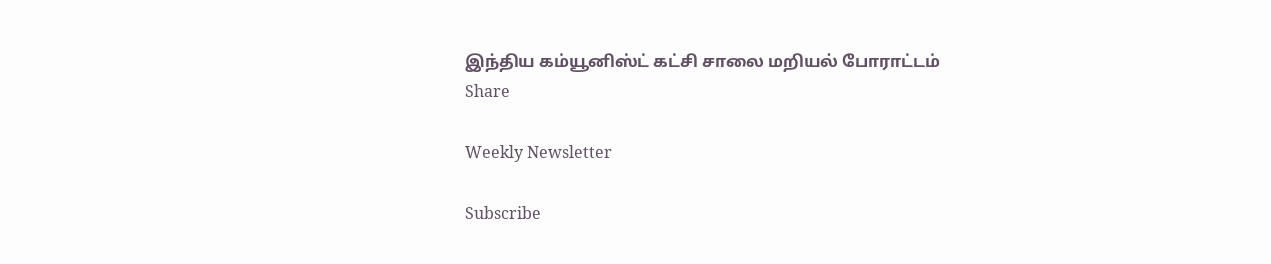இந்திய கம்யூனிஸ்ட் கட்சி சாலை மறியல் போராட்டம்
Share

Weekly Newsletter

Subscribe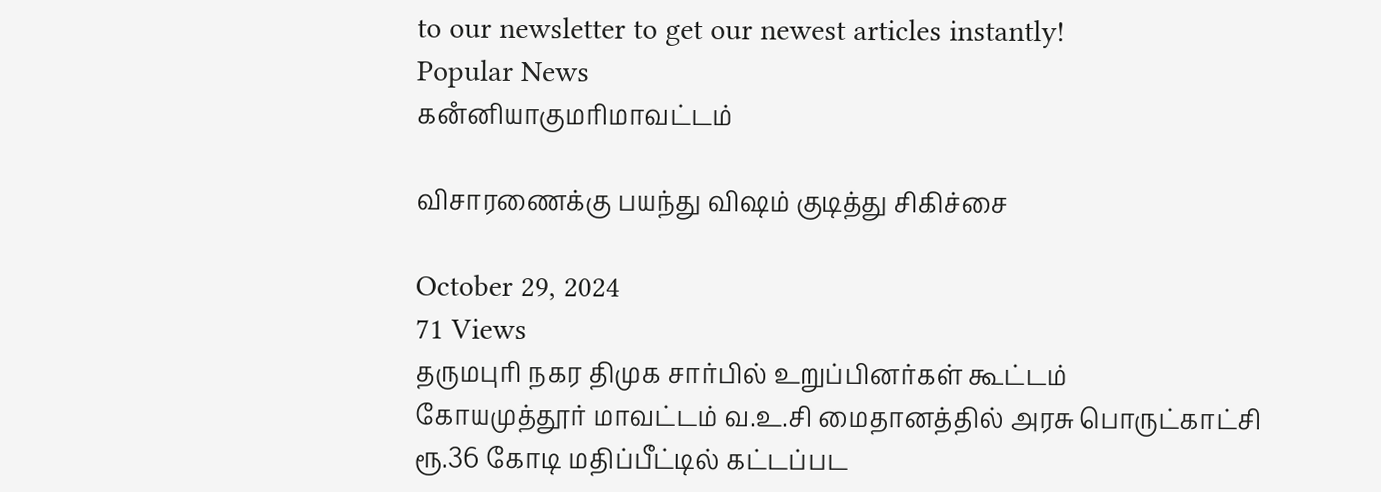to our newsletter to get our newest articles instantly!
Popular News
கனஂனியாகுமரிமாவட்டம்

விசாரணைக்கு பயந்து விஷம் குடித்து சிகிச்சை

October 29, 2024
71 Views
தருமபுரி நகர திமுக சார்பில் உறுப்பினர்கள் கூட்டம்
கோயமுத்தூர் மாவட்டம் வ.உ.சி மைதானத்தில் அரசு பொருட்காட்சி
ரூ.36 கோடி மதிப்பீட்டில் கட்டப்பட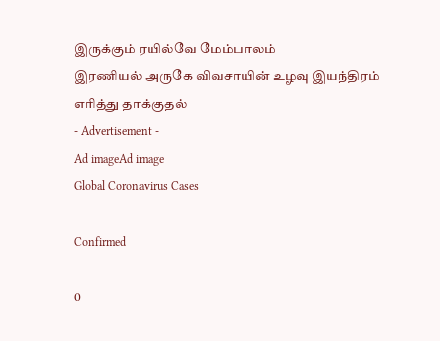இருக்கும் ரயில்வே மேம்பாலம்
இரணியல் அருகே விவசாயின் உழவு இயந்திரம் எரித்து தாக்குதல்
- Advertisement -
Ad imageAd image
Global Coronavirus Cases

Confirmed

0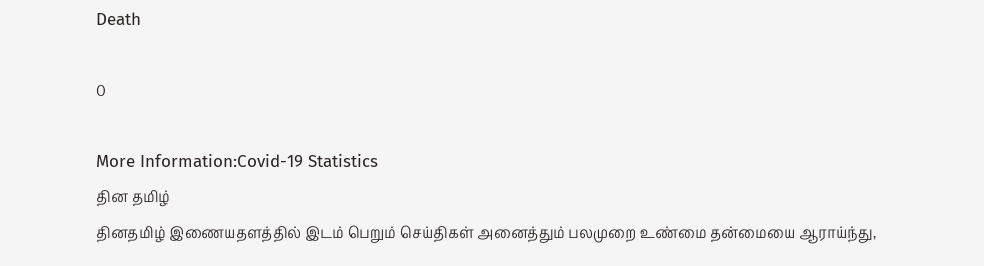Death

0

More Information:Covid-19 Statistics
தின தமிழ்
தினதமிழ் இணையதளத்தில் இடம் பெறும் செய்திகள் அனைத்தும் பலமுறை உண்மை தன்மையை ஆராய்ந்து,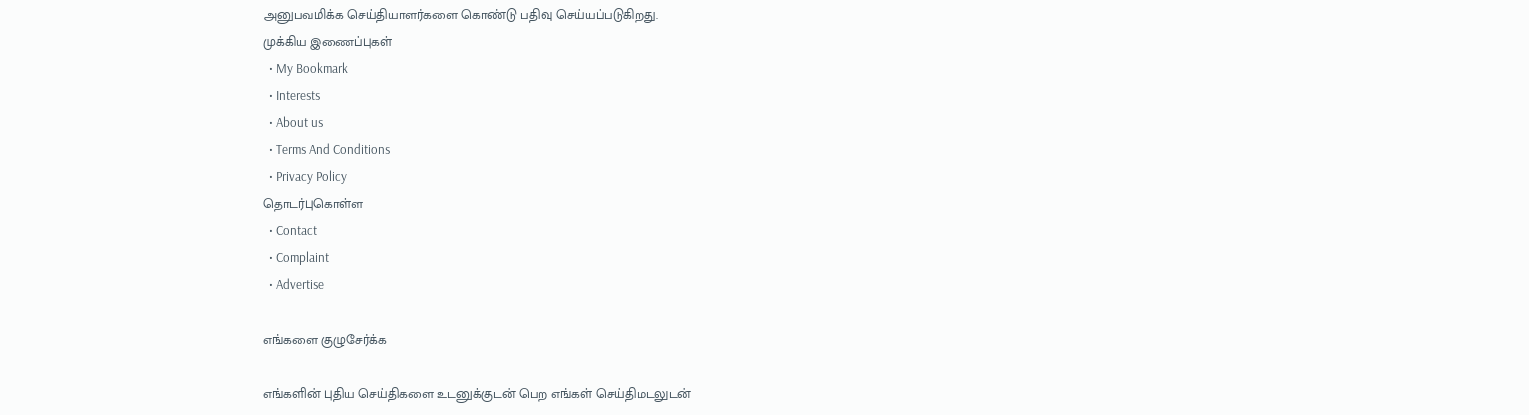அனுபவமிக்க செய்தியாளர்களை கொண்டு பதிவு செய்யப்படுகிறது.
முக்கிய இணைப்புகள்
  • My Bookmark
  • Interests
  • About us
  • Terms And Conditions
  • Privacy Policy
தொடர்புகொள்ள
  • Contact
  • Complaint
  • Advertise

எங்களை குழுசேர்க்க

எங்களின் புதிய செய்திகளை உடனுக்குடன் பெற எங்கள் செய்திமடலுடன்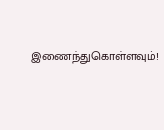இணைந்துகொள்ளவும்!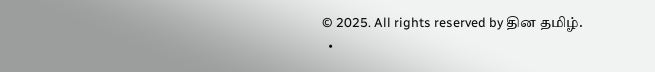© 2025. All rights reserved by தின தமிழ்.
  •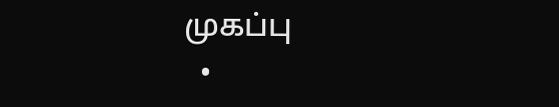முகப்பு
  •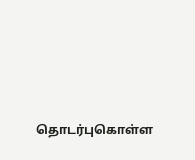தொடர்புகொள்ள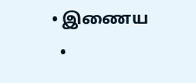• இணைய
  •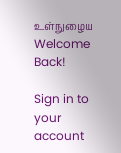உள்நுழைய
Welcome Back!

Sign in to your account